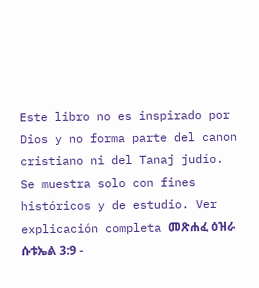Este libro no es inspirado por Dios y no forma parte del canon cristiano ni del Tanaj judío. Se muestra solo con fines históricos y de estudio. Ver explicación completa መጽሐፈ ዕዝራ ሱቱኤል 3:9 -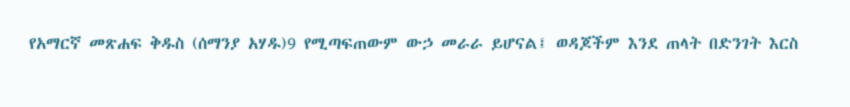የአማርኛ መጽሐፍ ቅዱስ (ሰማንያ አሃዱ)9 የሚጣፍጠውም ውኃ መራራ ይሆናል፤ ወዳጆችም እንደ ጠላት በድንገት እርስ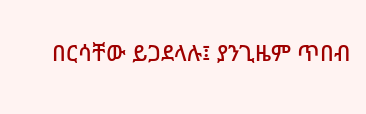በርሳቸው ይጋደላሉ፤ ያንጊዜም ጥበብ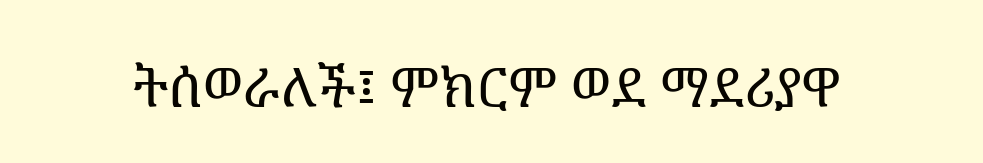ትሰወራለች፤ ምክርም ወደ ማደሪያዋ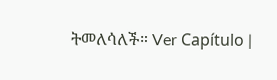ትመለሳለች። Ver Capítulo |